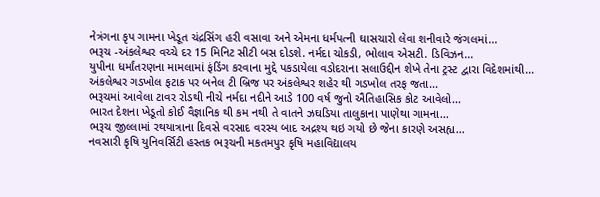નેત્રંગના કૃપ ગામના ખેડૂત ચંદ્રસિંગ હરી વસાવા અને એમના ધર્મપત્ની ઘાસચારો લેવા શનીવારે જંગલમાં...
ભરૂચ -અંકલેશ્વર વચ્ચે દર 15 મિનિટ સીટી બસ દોડશે. નર્મદા ચોકડી, ભોલાવ એસટી. ડિવિઝન...
યુપીના ધર્માંતરણના મામલામાં ફંડિંગ કરવાના મુદ્દે પકડાયેલા વડોદરાના સલાઉદ્દીન શેખે તેના ટ્રસ્ટ દ્વારા વિદેશમાંથી...
અંકલેશ્વર ગડખોલ ફટાક પર બનેલ ટી બ્રિજ પર અંકલેશ્વર શહેર થી ગડખોલ તરફ જતા...
ભરૂચમાં આવેલા ટાવર રોડથી નીચે નર્મદા નદીને આડે 100 વર્ષ જુનો ઐતિહાસિક કોટ આવેલો...
ભારત દેશના ખેડૂતો કોઈ વૈજ્ઞાનિક થી કમ નથી તે વાતને ઝઘડિયા તાલુકાના પાણેથા ગામના...
ભરૂચ જીલ્લામાં રથયાત્રાના દિવસે વરસાદ વરસ્ય બાદ અદ્રશ્ય થઇ ગયો છે જેના કારણે અસહ્ય...
નવસારી કૃષિ યુનિવર્સિટી હસ્તક ભરૂચની મકતમપુર કૃષિ મહાવિદ્યાલય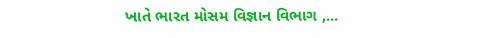ખાતે ભારત મોસમ વિજ્ઞાન વિભાગ ,...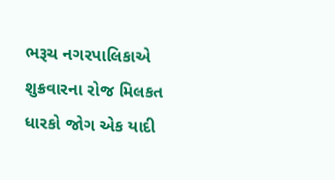ભરૂચ નગરપાલિકાએ શુક્રવારના રોજ મિલકત ધારકો જોગ એક યાદી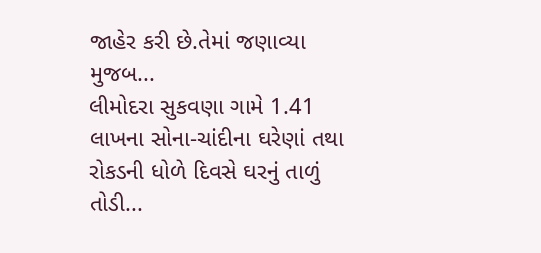જાહેર કરી છે.તેમાં જણાવ્યા મુજબ...
લીમોદરા સુકવણા ગામે 1.41 લાખના સોના-ચાંદીના ઘરેણાં તથા રોકડની ધોળે દિવસે ઘરનું તાળું તોડી...